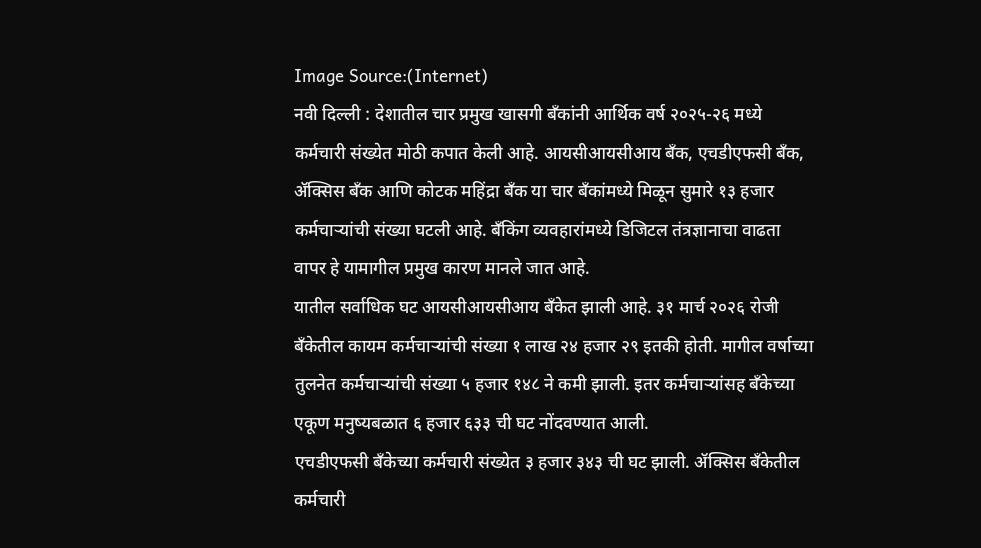Image Source:(Internet)
नवी दिल्ली : देशातील चार प्रमुख खासगी बँकांनी आर्थिक वर्ष २०२५-२६ मध्ये कर्मचारी संख्येत मोठी कपात केली आहे. आयसीआयसीआय बँक, एचडीएफसी बँक, ॲक्सिस बँक आणि कोटक महिंद्रा बँक या चार बँकांमध्ये मिळून सुमारे १३ हजार कर्मचाऱ्यांची संख्या घटली आहे. बँकिंग व्यवहारांमध्ये डिजिटल तंत्रज्ञानाचा वाढता वापर हे यामागील प्रमुख कारण मानले जात आहे.
यातील सर्वाधिक घट आयसीआयसीआय बँकेत झाली आहे. ३१ मार्च २०२६ रोजी बँकेतील कायम कर्मचाऱ्यांची संख्या १ लाख २४ हजार २९ इतकी होती. मागील वर्षाच्या तुलनेत कर्मचाऱ्यांची संख्या ५ हजार १४८ ने कमी झाली. इतर कर्मचाऱ्यांसह बँकेच्या एकूण मनुष्यबळात ६ हजार ६३३ ची घट नोंदवण्यात आली.
एचडीएफसी बँकेच्या कर्मचारी संख्येत ३ हजार ३४३ ची घट झाली. ॲक्सिस बँकेतील कर्मचारी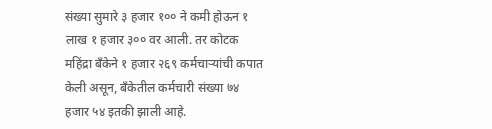संख्या सुमारे ३ हजार १०० ने कमी होऊन १ लाख १ हजार ३०० वर आली. तर कोटक महिंद्रा बँकेने १ हजार २६९ कर्मचाऱ्यांची कपात केली असून, बँकेतील कर्मचारी संख्या ७४ हजार ५४ इतकी झाली आहे.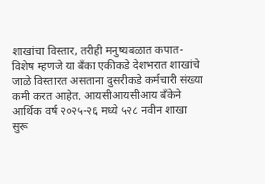शाखांचा विस्तार, तरीही मनुष्यबळात कपात-
विशेष म्हणजे या बँका एकीकडे देशभरात शाखांचे जाळे विस्तारत असताना दुसरीकडे कर्मचारी संख्या कमी करत आहेत. आयसीआयसीआय बँकेने आर्थिक वर्ष २०२५-२६ मध्ये ५२८ नवीन शाखा सुरू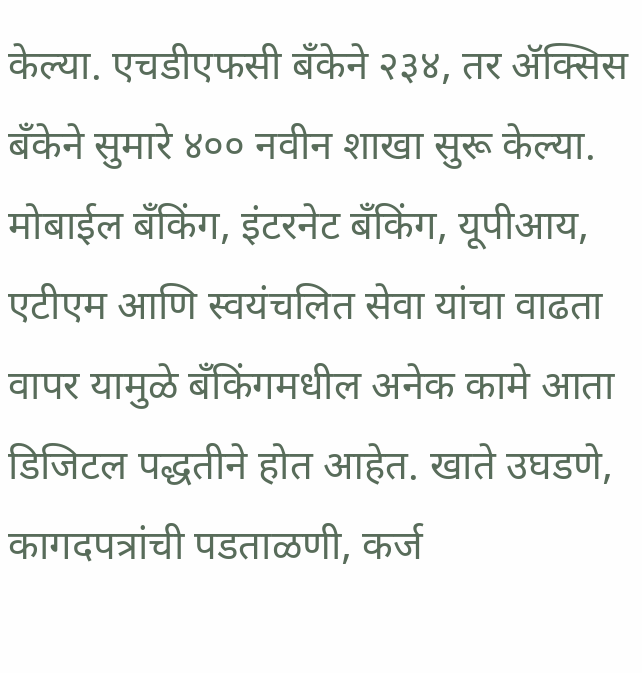केल्या. एचडीएफसी बँकेने २३४, तर ॲक्सिस बँकेने सुमारे ४०० नवीन शाखा सुरू केल्या.
मोबाईल बँकिंग, इंटरनेट बँकिंग, यूपीआय, एटीएम आणि स्वयंचलित सेवा यांचा वाढता वापर यामुळे बँकिंगमधील अनेक कामे आता डिजिटल पद्धतीने होत आहेत. खाते उघडणे, कागदपत्रांची पडताळणी, कर्ज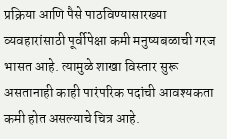प्रक्रिया आणि पैसे पाठविण्यासारख्या व्यवहारांसाठी पूर्वीपेक्षा कमी मनुष्यबळाची गरज भासत आहे. त्यामुळे शाखा विस्तार सुरू असतानाही काही पारंपरिक पदांची आवश्यकता कमी होत असल्याचे चित्र आहे.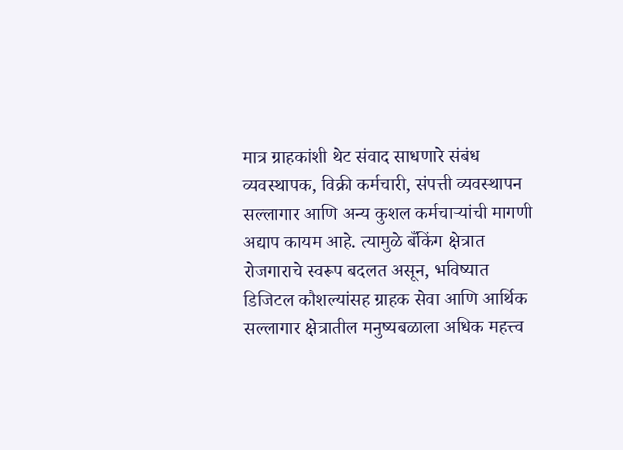मात्र ग्राहकांशी थेट संवाद साधणारे संबंध व्यवस्थापक, विक्री कर्मचारी, संपत्ती व्यवस्थापन सल्लागार आणि अन्य कुशल कर्मचाऱ्यांची मागणी अद्याप कायम आहे. त्यामुळे बँकिंग क्षेत्रात रोजगाराचे स्वरूप बदलत असून, भविष्यात डिजिटल कौशल्यांसह ग्राहक सेवा आणि आर्थिक सल्लागार क्षेत्रातील मनुष्यबळाला अधिक महत्त्व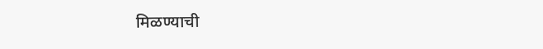मिळण्याची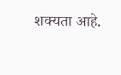शक्यता आहे.